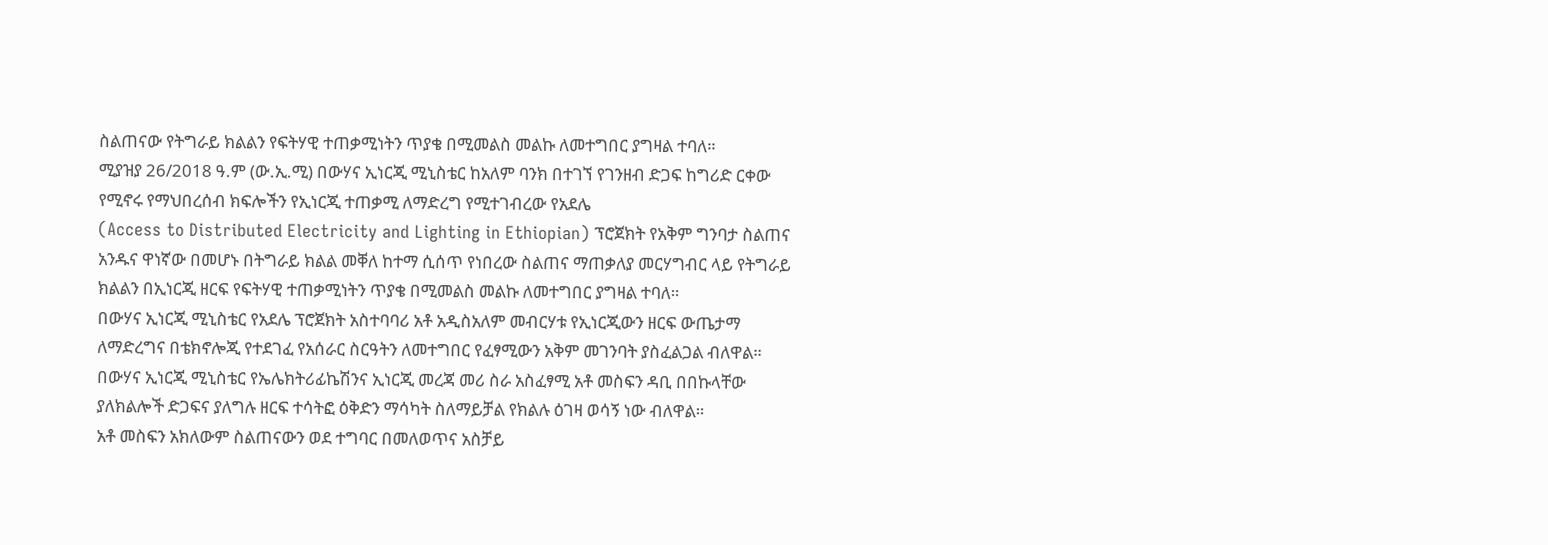ስልጠናው የትግራይ ክልልን የፍትሃዊ ተጠቃሚነትን ጥያቄ በሚመልስ መልኩ ለመተግበር ያግዛል ተባለ።
ሚያዝያ 26/2018 ዓ.ም (ው.ኢ.ሚ) በውሃና ኢነርጂ ሚኒስቴር ከአለም ባንክ በተገኘ የገንዘብ ድጋፍ ከግሪድ ርቀው የሚኖሩ የማህበረሰብ ክፍሎችን የኢነርጂ ተጠቃሚ ለማድረግ የሚተገብረው የአደሌ
(Access to Distributed Electricity and Lighting in Ethiopian) ፕሮጀክት የአቅም ግንባታ ስልጠና አንዱና ዋነኛው በመሆኑ በትግራይ ክልል መቐለ ከተማ ሲሰጥ የነበረው ስልጠና ማጠቃለያ መርሃግብር ላይ የትግራይ ክልልን በኢነርጂ ዘርፍ የፍትሃዊ ተጠቃሚነትን ጥያቄ በሚመልስ መልኩ ለመተግበር ያግዛል ተባለ።
በውሃና ኢነርጂ ሚኒስቴር የአደሌ ፕሮጀክት አስተባባሪ አቶ አዲስአለም መብርሃቱ የኢነርጂውን ዘርፍ ውጤታማ ለማድረግና በቴክኖሎጂ የተደገፈ የአሰራር ስርዓትን ለመተግበር የፈፃሚውን አቅም መገንባት ያስፈልጋል ብለዋል።
በውሃና ኢነርጂ ሚኒስቴር የኤሌክትሪፊኬሽንና ኢነርጂ መረጃ መሪ ስራ አስፈፃሚ አቶ መስፍን ዳቢ በበኩላቸው ያለክልሎች ድጋፍና ያለግሉ ዘርፍ ተሳትፎ ዕቅድን ማሳካት ስለማይቻል የክልሉ ዕገዛ ወሳኝ ነው ብለዋል።
አቶ መስፍን አክለውም ስልጠናውን ወደ ተግባር በመለወጥና አስቻይ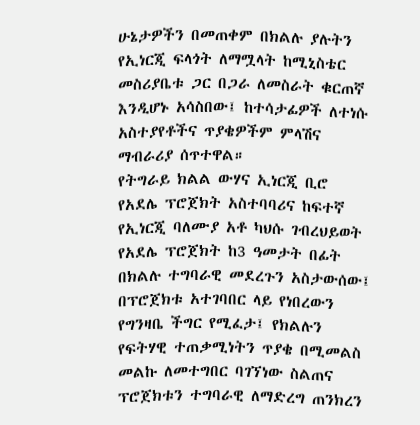ሁኔታዎችን በመጠቀም በክልሉ ያሉትን የኢነርጂ ፍላጎት ለማሟላት ከሚኒስቴር መስሪያቤቱ ጋር በጋራ ለመስራት ቁርጠኛ እንዲሆኑ አሳስበው፤ ከተሳታፊዎች ለተነሱ አስተያየቶችና ጥያቄዎችም ምላሽና ማብራሪያ ሰጥተዋል።
የትግራይ ክልል ውሃና ኢነርጂ ቢሮ የአደሌ ፕሮጀክት አስተባባሪና ከፍተኛ የኢነርጂ ባለሙያ አቶ ካህሱ ገብረህይወት የአደሌ ፕሮጀክት ከ3 ዓመታት በፊት በክልሉ ተግባራዊ መደረጉን አስታውሰው፤ በፕሮጀክቱ አተገባበር ላይ የነበረውን የግንዛቤ ችግር የሚፈታ፤ የክልሉን የፍትሃዊ ተጠቃሚነትን ጥያቄ በሚመልስ መልኩ ለመተግበር ባገኘነው ስልጠና ፕሮጀክቱን ተግባራዊ ለማድረግ ጠንክረን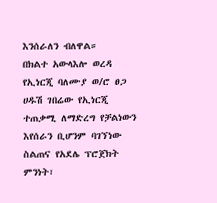እንሰራለን ብለዋል።
በክልተ አውላእሎ ወረዳ የኢነርጂ ባለሙያ ወ/ሮ ፀጋ ሀዱሽ ገበሬው የኢነርጂ ተጠቃሚ ለማድረግ የቻልነውን እየሰራን ቢሆንም ባገኘነው ስልጠና የአደሌ ፕሮጀክት ምንነት፣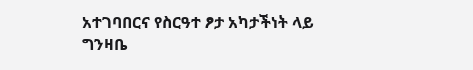አተገባበርና የስርዓተ ፆታ አካታችነት ላይ ግንዛቤ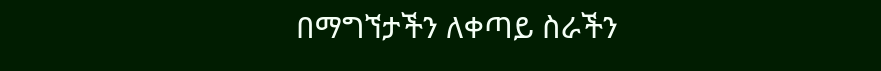በማግኘታችን ለቀጣይ ስራችን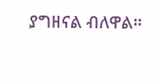ያግዘናል ብለዋል።